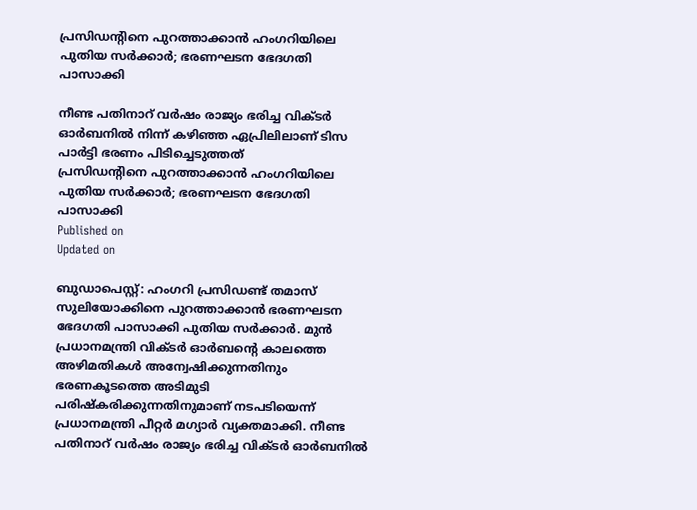പ്രസിഡന്റിനെ പുറത്താക്കാൻ ഹംഗറിയിലെ പുതിയ സർക്കാർ; ഭരണഘടന ഭേദഗതി പാസാക്കി

നീണ്ട പതിനാറ് വർഷം രാജ്യം ഭരിച്ച വിക്ടർ ഓർബനിൽ നിന്ന് കഴിഞ്ഞ ഏപ്രിലിലാണ് ടിസ പാർട്ടി ഭരണം പിടിച്ചെടുത്തത്
പ്രസിഡന്റിനെ പുറത്താക്കാൻ ഹംഗറിയിലെ പുതിയ സർക്കാർ; ഭരണഘടന ഭേദഗതി പാസാക്കി
Published on
Updated on

ബുഡാപെസ്റ്റ്: ഹംഗറി പ്രസിഡണ്ട് തമാസ് സുലിയോക്കിനെ പുറത്താക്കാൻ ഭരണഘടന ഭേദഗതി പാസാക്കി പുതിയ സർക്കാർ. മുൻ പ്രധാനമന്ത്രി വിക്ടർ ഓർബന്റെ കാലത്തെ അഴിമതികൾ അന്വേഷിക്കുന്നതിനും ഭരണകൂടത്തെ അടിമുടി പരിഷ്കരിക്കുന്നതിനുമാണ് നടപടിയെന്ന് പ്രധാനമന്ത്രി പീറ്റർ മഗ്യാർ വ്യക്തമാക്കി. നീണ്ട പതിനാറ് വർഷം രാജ്യം ഭരിച്ച വിക്ടർ ഓർബനിൽ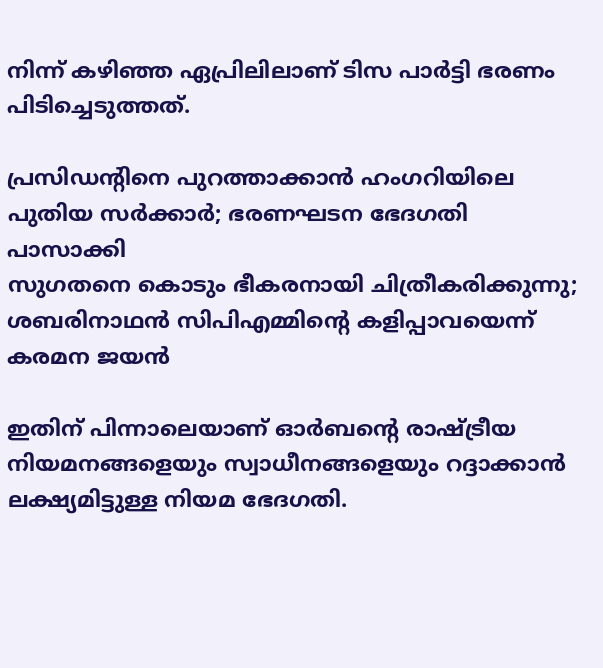നിന്ന് കഴിഞ്ഞ ഏപ്രിലിലാണ് ടിസ പാർട്ടി ഭരണം പിടിച്ചെടുത്തത്.

പ്രസിഡന്റിനെ പുറത്താക്കാൻ ഹംഗറിയിലെ പുതിയ സർക്കാർ; ഭരണഘടന ഭേദഗതി പാസാക്കി
സുഗതനെ കൊടും ഭീകരനായി ചിത്രീകരിക്കുന്നു; ശബരിനാഥൻ സിപിഎമ്മിന്റെ കളിപ്പാവയെന്ന് കരമന ജയൻ

ഇതിന് പിന്നാലെയാണ് ഓർബന്റെ രാഷ്ട്രീയ നിയമനങ്ങളെയും സ്വാധീനങ്ങളെയും റദ്ദാക്കാൻ ലക്ഷ്യമിട്ടുള്ള നിയമ ഭേദഗതി.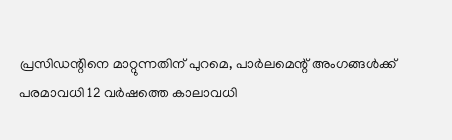പ്രസിഡന്റിനെ മാറ്റുന്നതിന് പുറമെ, പാർലമെന്റ് അംഗങ്ങൾക്ക് പരമാവധി 12 വർഷത്തെ കാലാവധി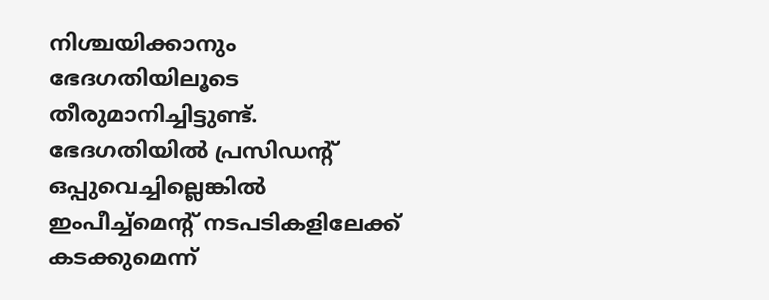നിശ്ചയിക്കാനും ഭേദഗതിയിലൂടെ തീരുമാനിച്ചിട്ടുണ്ട്. ഭേദഗതിയിൽ പ്രസിഡന്റ് ഒപ്പുവെച്ചില്ലെങ്കിൽ ഇംപീച്ച്‌മെന്റ് നടപടികളിലേക്ക് കടക്കുമെന്ന്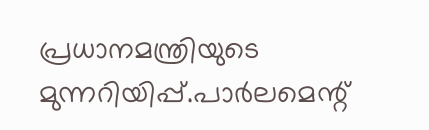പ്രധാനമന്ത്രിയുടെ മുന്നറിയിപ്പ്.പാർലമെന്റ്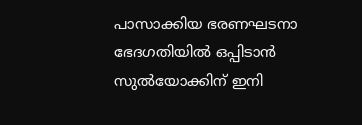പാസാക്കിയ ഭരണഘടനാ ഭേദഗതിയിൽ ഒപ്പിടാൻ സുൽയോക്കിന് ഇനി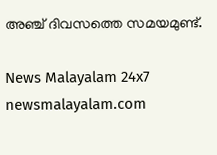അഞ്ച് ദിവസത്തെ സമയമുണ്ട്.

News Malayalam 24x7
newsmalayalam.com